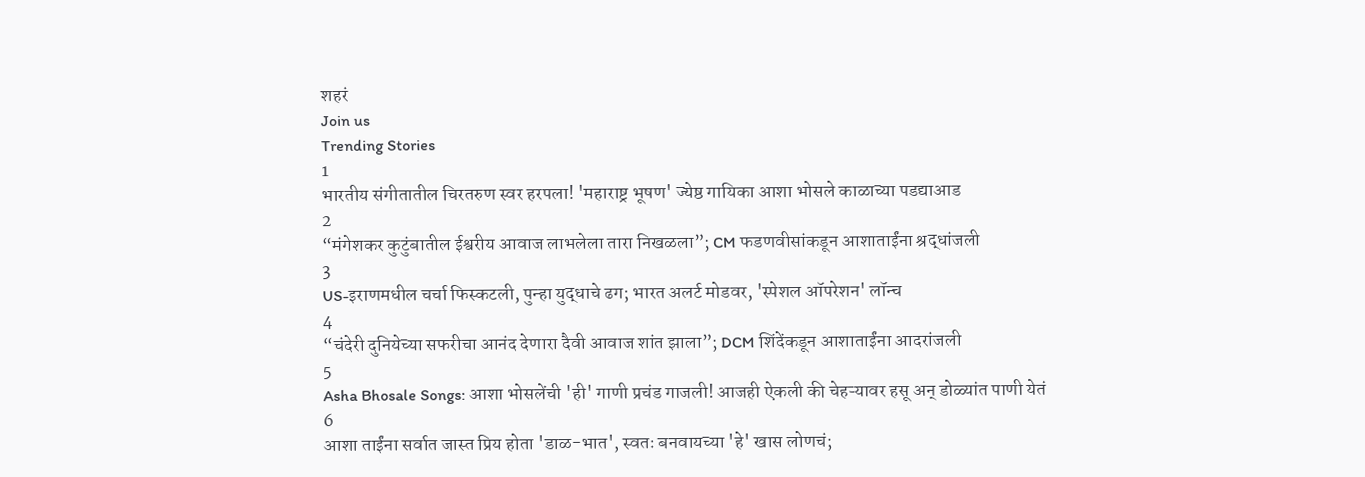शहरं
Join us
Trending Stories
1
भारतीय संगीतातील चिरतरुण स्वर हरपला! 'महाराष्ट्र भूषण' ज्येष्ठ गायिका आशा भोसले काळाच्या पडद्याआड
2
“मंगेशकर कुटुंबातील ईश्वरीय आवाज लाभलेला तारा निखळला”; CM फडणवीसांकडून आशाताईंना श्रद्धांजली
3
US-इराणमधील चर्चा फिस्कटली, पुन्हा युद्धाचे ढग; भारत अलर्ट मोडवर, 'स्पेशल ऑपरेशन' लॉन्च
4
“चंदेरी दुनियेच्या सफरीचा आनंद देणारा दैवी आवाज शांत झाला”; DCM शिंदेंकडून आशाताईंना आदरांजली
5
Asha Bhosale Songs: आशा भोसलेंची 'ही' गाणी प्रचंड गाजली! आजही ऐकली की चेहऱ्यावर हसू अन् डोळ्यांत पाणी येतं
6
आशा ताईंना सर्वात जास्त प्रिय होता 'डाळ-भात', स्वतः बनवायच्या 'हे' खास लोणचं;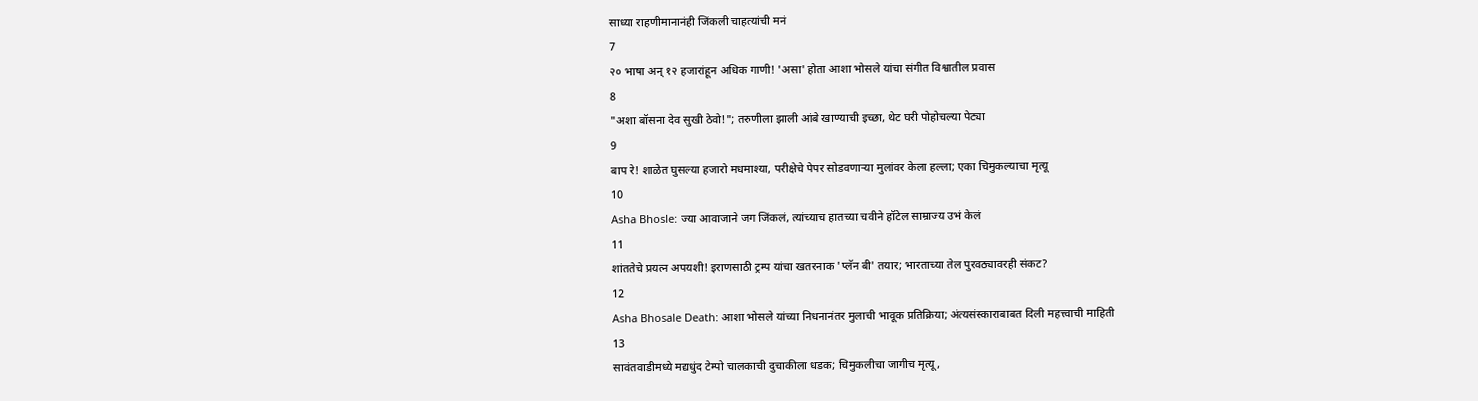साध्या राहणीमानानंही जिंकली चाहत्यांची मनं
7
२० भाषा अन् १२ हजारांहून अधिक गाणी! 'असा' होता आशा भोसले यांचा संगीत विश्वातील प्रवास
8
"अशा बॉसना देव सुखी ठेवो!"; तरुणीला झाली आंबे खाण्याची इच्छा, थेट घरी पोहोचल्या पेट्या
9
बाप रे! शाळेत घुसल्या हजारो मधमाश्या, परीक्षेचे पेपर सोडवणाऱ्या मुलांवर केला हल्ला; एका चिमुकल्याचा मृत्यू
10
Asha Bhosle: ज्या आवाजाने जग जिंकलं, त्यांच्याच हातच्या चवीने हॉटेल साम्राज्य उभं केलं
11
शांततेचे प्रयत्न अपयशी! इराणसाठी ट्रम्प यांचा खतरनाक 'प्लॅन बी' तयार; भारताच्या तेल पुरवठ्यावरही संकट?
12
Asha Bhosale Death: आशा भोसले यांच्या निधनानंतर मुलाची भावूक प्रतिक्रिया; अंत्यसंस्काराबाबत दिली महत्त्वाची माहिती
13
सावंतवाडीमध्ये मद्यधुंद टेम्पो चालकाची दुचाकीला धडक; चिमुकलीचा जागीच मृत्यू,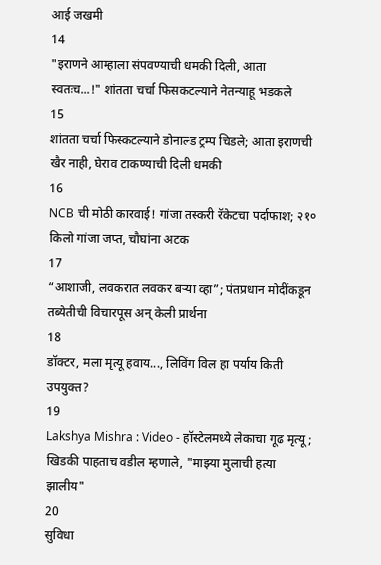आई जखमी
14
"इराणने आम्हाला संपवण्याची धमकी दिली, आता स्वतःच...!" शांतता चर्चा फिसकटल्याने नेतन्याहू भडकले
15
शांतता चर्चा फिस्कटल्याने डोनाल्ड ट्रम्प चिडले; आता इराणची खैर नाही, घेराव टाकण्याची दिली धमकी
16
NCB ची मोठी कारवाई! गांजा तस्करी रॅकेटचा पर्दाफाश; २१० किलो गांजा जप्त, चौघांना अटक
17
“आशाजी, लवकरात लवकर बऱ्या व्हा”; पंतप्रधान मोदींकडून तब्येतीची विचारपूस अन् केली प्रार्थना
18
डॉक्टर, मला मृत्यू हवाय..., लिविंग विल हा पर्याय किती उपयुक्त?
19
Lakshya Mishra : Video - हॉस्टेलमध्ये लेकाचा गूढ मृत्यू; खिडकी पाहताच वडील म्हणाले, "माझ्या मुलाची हत्या झालीय"
20
सुविधा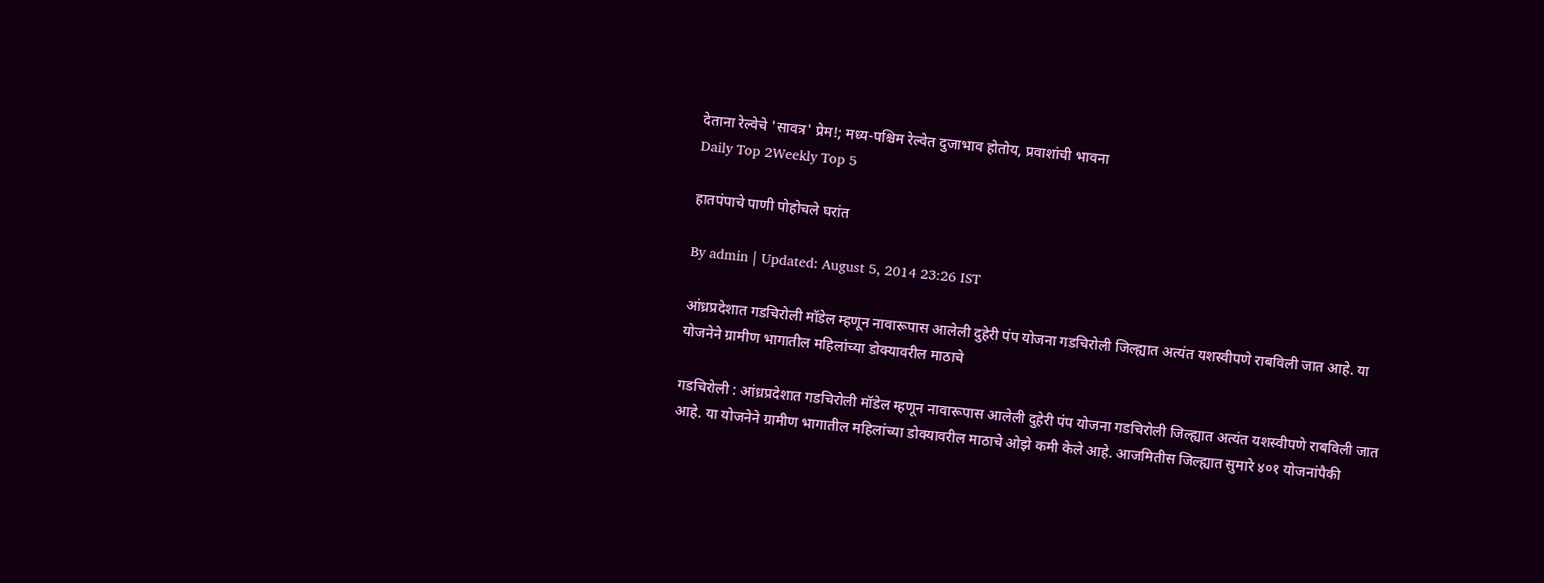देताना रेल्वेचे 'सावत्र' प्रेम!; मध्य-पश्चिम रेल्वेत दुजाभाव होतोय, प्रवाशांची भावना
Daily Top 2Weekly Top 5

हातपंपाचे पाणी पोहोचले घरांत

By admin | Updated: August 5, 2014 23:26 IST

आंध्रप्रदेशात गडचिरोली मॉडेल म्हणून नावारूपास आलेली दुहेरी पंप योजना गडचिरोली जिल्ह्यात अत्यंत यशस्वीपणे राबविली जात आहे. या योजनेने ग्रामीण भागातील महिलांच्या डोक्यावरील माठाचे

गडचिरोली : आंध्रप्रदेशात गडचिरोली मॉडेल म्हणून नावारूपास आलेली दुहेरी पंप योजना गडचिरोली जिल्ह्यात अत्यंत यशस्वीपणे राबविली जात आहे. या योजनेने ग्रामीण भागातील महिलांच्या डोक्यावरील माठाचे ओझे कमी केले आहे. आजमितीस जिल्ह्यात सुमारे ४०१ योजनांपैकी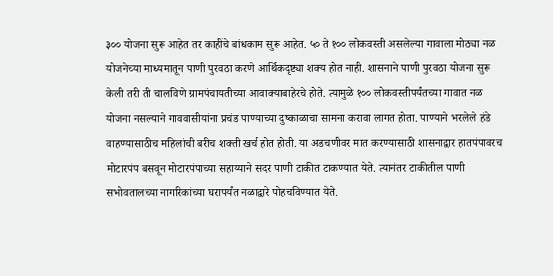३०० योजना सुरू आहेत तर काहींचे बांधकाम सुरू आहेत. ५० ते १०० लोकवस्ती असलेल्या गावाला मोठ्या नळ योजनेच्या माध्यमातून पाणी पुरवठा करणे आर्थिकदृष्ट्या शक्य होत नाही. शासनाने पाणी पुरवठा योजना सुरू केली तरी ती चालविणे ग्रामपंचायतीच्या आवाक्याबाहेरचे होते. त्यामुळे १०० लोकवस्तीपर्यंतच्या गावात नळ योजना नसल्याने गाववासीयांना प्रचंड पाण्याच्या दुष्काळाचा सामना करावा लागत होता. पाण्याने भरलेले हंडे वाहण्यासाठीच महिलांची बरीच शक्ती खर्च होत होती. या अडचणीवर मात करण्यासाठी शासनाद्वार हातपंपावरच मोटारपंप बसवून मोटारपंपाच्या सहाय्याने सदर पाणी टाकीत टाकण्यात येते. त्यानंतर टाकीतील पाणी सभोवतालच्या नागरिकांच्या घरापर्यंत नळाद्वारे पोहचविण्यात येते.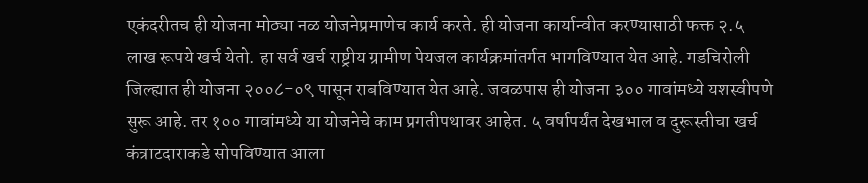एकंदरीतच ही योजना मोठ्या नळ योजनेप्रमाणेच कार्य करते. ही योजना कार्यान्वीत करण्यासाठी फक्त २.५ लाख रूपये खर्च येतो. हा सर्व खर्च राष्ट्रीय ग्रामीण पेयजल कार्यक्रमांतर्गत भागविण्यात येत आहे. गडचिरोली जिल्ह्यात ही योजना २००८-०९ पासून राबविण्यात येत आहे. जवळपास ही योजना ३०० गावांमध्ये यशस्वीपणे सुरू आहे. तर १०० गावांमध्ये या योजनेचे काम प्रगतीपथावर आहेत. ५ वर्षापर्यंत देखभाल व दुरूस्तीचा खर्च कंत्राटदाराकडे सोपविण्यात आला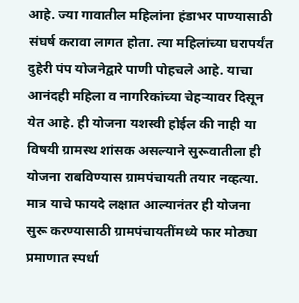आहे. ज्या गावातील महिलांना हंडाभर पाण्यासाठी संघर्ष करावा लागत होता. त्या महिलांच्या घरापर्यंत दुहेरी पंप योजनेद्वारे पाणी पोहचले आहे. याचा आनंदही महिला व नागरिकांच्या चेहऱ्यावर दिसून येत आहे. ही योजना यशस्वी होईल की नाही या विषयी ग्रामस्थ शांसक असल्याने सुरूवातीला ही योजना राबविण्यास ग्रामपंचायती तयार नव्हत्या. मात्र याचे फायदे लक्षात आल्यानंतर ही योजना सुरू करण्यासाठी ग्रामपंचायतींमध्ये फार मोठ्या प्रमाणात स्पर्धा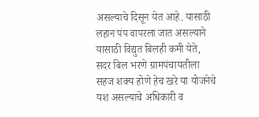असल्याचे दिसून येत आहे. यासाठी लहान पंप वापरला जात असल्याने यासाठी विद्युत बिलही कमी येते, सदर बिल भरणे ग्रामपंचायतीला सहज शक्य होणे हेच खरे या योजनेचे यश असल्याचे अधिकारी व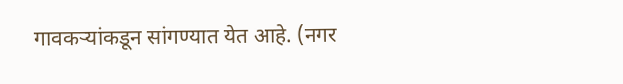गावकऱ्यांकडून सांगण्यात येत आहे. (नगर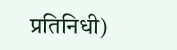प्रतिनिधी)